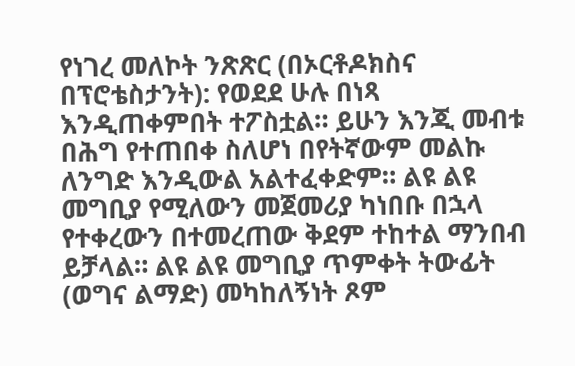የነገረ መለኮት ንጽጽር (በኦርቶዶክስና በፕሮቴስታንት): የወደደ ሁሉ በነጻ እንዲጠቀምበት ተፖስቷል። ይሁን እንጂ መብቱ በሕግ የተጠበቀ ስለሆነ በየትኛውም መልኩ ለንግድ እንዲውል አልተፈቀድም። ልዩ ልዩ መግቢያ የሚለውን መጀመሪያ ካነበቡ በኋላ የተቀረውን በተመረጠው ቅደም ተከተል ማንበብ ይቻላል። ልዩ ልዩ መግቢያ ጥምቀት ትውፊት (ወግና ልማድ) መካከለኝነት ጾም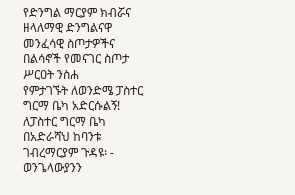የድንግል ማርያም ክብሯና ዘላለማዊ ድንግልናዋ መንፈሳዊ ስጦታዎችና በልሳኖች የመናገር ስጦታ ሥርዐት ንስሐ
የምታገኙት ለወንድሜ ፓስተር ግርማ ቤካ አድርሱልኝ! ለፓስተር ግርማ ቤካ በአድራሻህ ከባንቱ ገብረማርያም ጉዳዩ፡ - ወንጌላውያንን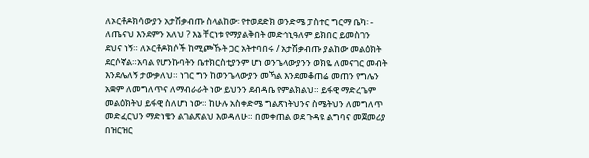ለኦርቶዶክሳውያን አታሽቃብጡ ስላልከው፡ የተወደድክ ወንድሜ ፓስተር ግርማ ቤካ፡ - ለጤናህ እንደምን አለህ ? እኔ ቸርነቱ የማያልቅበት መድኅኒዓለም ይክበር ይመስገን ደህና ነኝ። ለኦርቶዶክሶች ከሚጮኹት ጋር አትተባበሩ / አታሽቃብጡ ያልከው መልዕክት ደርሶኛል።አባል የሆንኩባትን ቤተክርስቲያንም ሆነ ወንጌላውያንን ወክዬ ለመናገር መብት እንደሌለኝ ታውቃለህ። ነገር ግን ከወንጌላውያን መኻል እንደመቆጠሬ መጠን የግሌን አቋም ለመግለጥና ለማብራራት ነው ይህንን ደብዳቤ የምልክልህ። ይፋዊ ማድረጌም መልዕክትህ ይፋዊ ስለሆነ ነው። ከሁሉ አስቀድሜ ግልጽነትህንና ስሜትህን ለመግለጥ መድፈርህን ማድነቄን ልገልጽልህ እወዳለሁ። በመቀጠል ወደ ጉዳዩ ልግባና መጀመሪያ በዝርዝር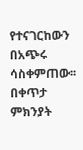የተናገርከውን በአጭሩ ሳስቀምጠው፡፡ በቀጥታ ምክንያት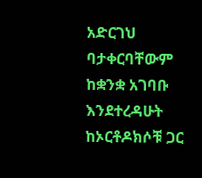አድርገህ ባታቀርባቸውም ከቋንቋ አገባቡ እንደተረዳሁት ከኦርቶዶክሶቹ ጋር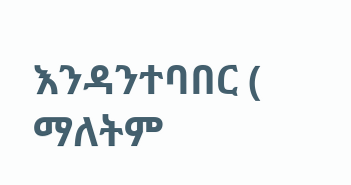እንዳንተባበር ( ማለትም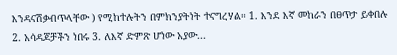እንዳናሽቃብጥላቸው ) የሚከተሉትን በምክንያትነት ተናግረሃል። 1. እንደ እኛ መከራን በፀጥታ ይቀበሉ 2. አሳዳጆቻችን ነበሩ 3. ለእኛ ድምጽ ሆነው አያው...